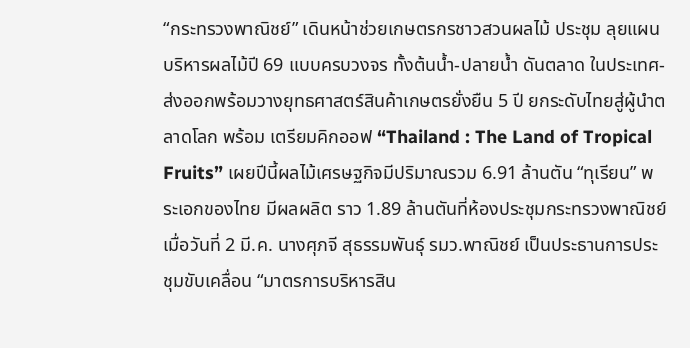“กระทรวงพาณิชย์” เดินหน้าช่วยเกษตรกรชาวสวนผลไม้ ประชุม ลุยแผนบริหารผลไม้ปี 69 แบบครบวงจร ทั้งต้นน้ำ-ปลายน้ำ ดันตลาด ในประเทศ-ส่งออกพร้อมวางยุทธศาสตร์สินค้าเกษตรยั่งยืน 5 ปี ยกระดับไทยสู่ผู้นำตลาดโลก พร้อม เตรียมคิกออฟ “Thailand : The Land of Tropical Fruits” เผยปีนี้ผลไม้เศรษฐกิจมีปริมาณรวม 6.91 ล้านตัน “ทุเรียน” พระเอกของไทย มีผลผลิต ราว 1.89 ล้านตันที่ห้องประชุมกระทรวงพาณิชย์ เมื่อวันที่ 2 มี.ค. นางศุภจี สุธรรมพันธุ์ รมว.พาณิชย์ เป็นประธานการประชุมขับเคลื่อน “มาตรการบริหารสิน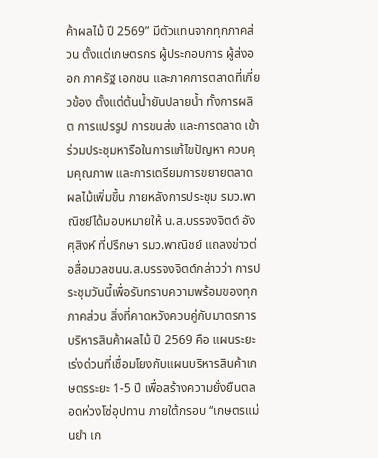ค้าผลไม้ ปี 2569” มีตัวแทนจากทุกภาคส่วน ตั้งแต่เกษตรกร ผู้ประกอบการ ผู้ส่งออก ภาครัฐ เอกชน และภาคการตลาดที่เกี่ยวข้อง ตั้งแต่ต้นน้ำยันปลายน้ำ ทั้งการผลิต การแปรรูป การขนส่ง และการตลาด เข้าร่วมประชุมหารือในการแก้ไขปัญหา ควบคุมคุณภาพ และการเตรียมการขยายตลาดผลไม้เพิ่มขึ้น ภายหลังการประชุม รมว.พาณิชย์ได้มอบหมายให้ น.ส.บรรจงจิตต์ อังศุสิงห์ ที่ปรึกษา รมว.พาณิชย์ แถลงข่าวต่อสื่อมวลชนน.ส.บรรจงจิตต์กล่าวว่า การประชุมวันนี้เพื่อรับทราบความพร้อมของทุกภาคส่วน สิ่งที่คาดหวังควบคู่กับมาตรการบริหารสินค้าผลไม้ ปี 2569 คือ แผนระยะเร่งด่วนที่เชื่อมโยงกับแผนบริหารสินค้าเกษตรระยะ 1-5 ปี เพื่อสร้างความยั่งยืนตลอดห่วงโซ่อุปทาน ภายใต้กรอบ “เกษตรแม่นยำ เก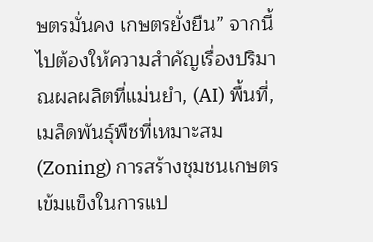ษตรมั่นคง เกษตรยั่งยืน” จากนี้ไปต้องให้ความสำคัญเรื่องปริมาณผลผลิตที่แม่นยำ, (AI) พื้นที่, เมล็ดพันธุ์พืชที่เหมาะสม (Zoning) การสร้างชุมชนเกษตรเข้มแข็งในการแป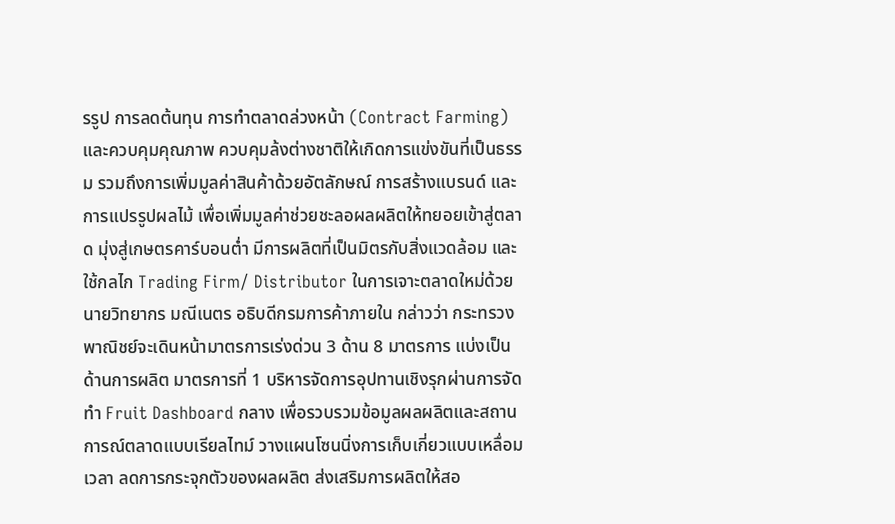รรูป การลดต้นทุน การทำตลาดล่วงหน้า (Contract Farming) และควบคุมคุณภาพ ควบคุมล้งต่างชาติให้เกิดการแข่งขันที่เป็นธรรม รวมถึงการเพิ่มมูลค่าสินค้าด้วยอัตลักษณ์ การสร้างแบรนด์ และการแปรรูปผลไม้ เพื่อเพิ่มมูลค่าช่วยชะลอผลผลิตให้ทยอยเข้าสู่ตลาด มุ่งสู่เกษตรคาร์บอนต่ำ มีการผลิตที่เป็นมิตรกับสิ่งแวดล้อม และใช้กลไก Trading Firm/ Distributor ในการเจาะตลาดใหม่ด้วยนายวิทยากร มณีเนตร อธิบดีกรมการค้าภายใน กล่าวว่า กระทรวงพาณิชย์จะเดินหน้ามาตรการเร่งด่วน 3 ด้าน 8 มาตรการ แบ่งเป็นด้านการผลิต มาตรการที่ 1 บริหารจัดการอุปทานเชิงรุกผ่านการจัดทำ Fruit Dashboard กลาง เพื่อรวบรวมข้อมูลผลผลิตและสถานการณ์ตลาดแบบเรียลไทม์ วางแผนโซนนิ่งการเก็บเกี่ยวแบบเหลื่อมเวลา ลดการกระจุกตัวของผลผลิต ส่งเสริมการผลิตให้สอ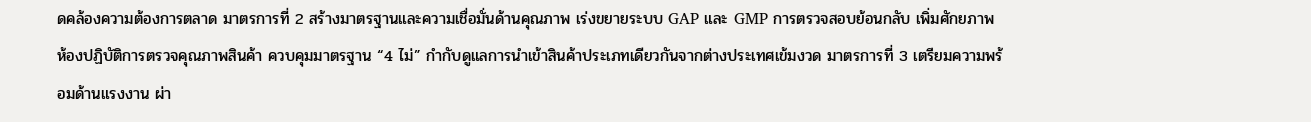ดคล้องความต้องการตลาด มาตรการที่ 2 สร้างมาตรฐานและความเชื่อมั่นด้านคุณภาพ เร่งขยายระบบ GAP และ GMP การตรวจสอบย้อนกลับ เพิ่มศักยภาพห้องปฏิบัติการตรวจคุณภาพสินค้า ควบคุมมาตรฐาน “4 ไม่” กำกับดูแลการนำเข้าสินค้าประเภทเดียวกันจากต่างประเทศเข้มงวด มาตรการที่ 3 เตรียมความพร้อมด้านแรงงาน ผ่า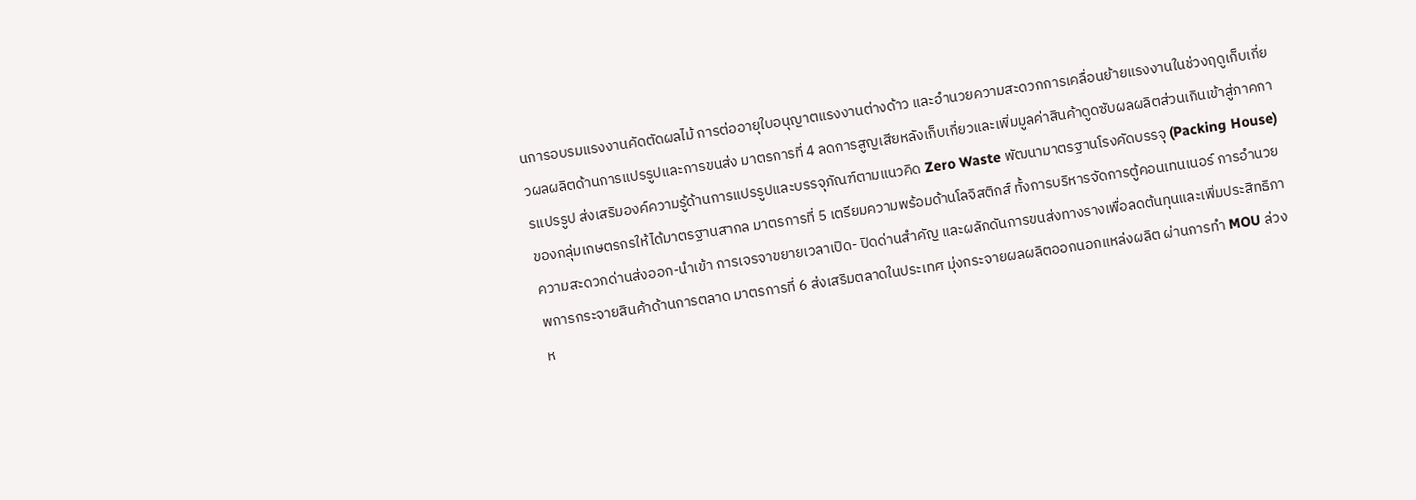นการอบรมแรงงานคัดตัดผลไม้ การต่ออายุใบอนุญาตแรงงานต่างด้าว และอำนวยความสะดวกการเคลื่อนย้ายแรงงานในช่วงฤดูเก็บเกี่ยวผลผลิตด้านการแปรรูปและการขนส่ง มาตรการที่ 4 ลดการสูญเสียหลังเก็บเกี่ยวและเพิ่มมูลค่าสินค้าดูดซับผลผลิตส่วนเกินเข้าสู่ภาคการแปรรูป ส่งเสริมองค์ความรู้ด้านการแปรรูปและบรรจุภัณฑ์ตามแนวคิด Zero Waste พัฒนามาตรฐานโรงคัดบรรจุ (Packing House) ของกลุ่มเกษตรกรให้ได้มาตรฐานสากล มาตรการที่ 5 เตรียมความพร้อมด้านโลจิสติกส์ ทั้งการบริหารจัดการตู้คอนเทนเนอร์ การอำนวยความสะดวกด่านส่งออก-นำเข้า การเจรจาขยายเวลาเปิด- ปิดด่านสำคัญ และผลักดันการขนส่งทางรางเพื่อลดต้นทุนและเพิ่มประสิทธิภาพการกระจายสินค้าด้านการตลาด มาตรการที่ 6 ส่งเสริมตลาดในประเทศ มุ่งกระจายผลผลิตออกนอกแหล่งผลิต ผ่านการทำ MOU ล่วงห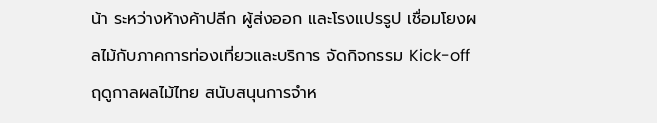น้า ระหว่างห้างค้าปลีก ผู้ส่งออก และโรงแปรรูป เชื่อมโยงผลไม้กับภาคการท่องเที่ยวและบริการ จัดกิจกรรม Kick-off ฤดูกาลผลไม้ไทย สนับสนุนการจำห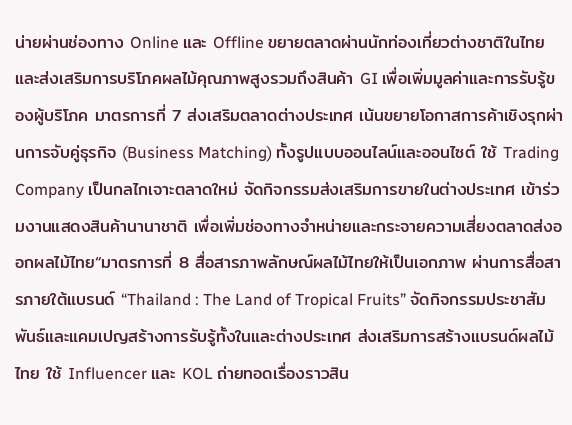น่ายผ่านช่องทาง Online และ Offline ขยายตลาดผ่านนักท่องเที่ยวต่างชาติในไทย และส่งเสริมการบริโภคผลไม้คุณภาพสูงรวมถึงสินค้า GI เพื่อเพิ่มมูลค่าและการรับรู้ของผู้บริโภค มาตรการที่ 7 ส่งเสริมตลาดต่างประเทศ เน้นขยายโอกาสการค้าเชิงรุกผ่านการจับคู่ธุรกิจ (Business Matching) ทั้งรูปแบบออนไลน์และออนไซต์ ใช้ Trading Company เป็นกลไกเจาะตลาดใหม่ จัดกิจกรรมส่งเสริมการขายในต่างประเทศ เข้าร่วมงานแสดงสินค้านานาชาติ เพื่อเพิ่มช่องทางจำหน่ายและกระจายความเสี่ยงตลาดส่งออกผลไม้ไทย“มาตรการที่ 8 สื่อสารภาพลักษณ์ผลไม้ไทยให้เป็นเอกภาพ ผ่านการสื่อสารภายใต้แบรนด์ “Thailand : The Land of Tropical Fruits” จัดกิจกรรมประชาสัมพันธ์และแคมเปญสร้างการรับรู้ทั้งในและต่างประเทศ ส่งเสริมการสร้างแบรนด์ผลไม้ไทย ใช้ Influencer และ KOL ถ่ายทอดเรื่องราวสิน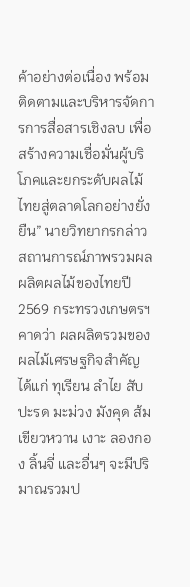ค้าอย่างต่อเนื่อง พร้อมติดตามและบริหารจัดการการสื่อสารเชิงลบ เพื่อสร้างความเชื่อมั่นผู้บริโภคและยกระดับผลไม้ไทยสู่ตลาดโลกอย่างยั่งยืน” นายวิทยากรกล่าวสถานการณ์ภาพรวมผลผลิตผลไม้ของไทยปี 2569 กระทรวงเกษตรฯคาดว่า ผลผลิตรวมของผลไม้เศรษฐกิจสำคัญ ได้แก่ ทุเรียน ลำไย สับปะรด มะม่วง มังคุด ส้มเขียวหวาน เงาะ ลองกอง ลิ้นจี่ และอื่นๆ จะมีปริมาณรวมป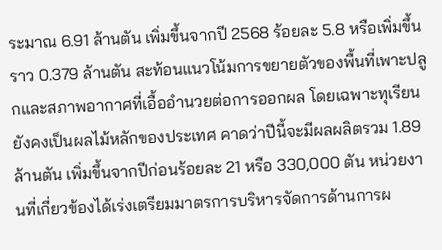ระมาณ 6.91 ล้านตัน เพิ่มขึ้นจากปี 2568 ร้อยละ 5.8 หรือเพิ่มขึ้นราว 0.379 ล้านตัน สะท้อนแนวโน้มการขยายตัวของพื้นที่เพาะปลูกและสภาพอากาศที่เอื้ออำนวยต่อการออกผล โดยเฉพาะทุเรียนยังคงเป็นผลไม้หลักของประเทศ คาดว่าปีนี้จะมีผลผลิตรวม 1.89 ล้านตัน เพิ่มขึ้นจากปีก่อนร้อยละ 21 หรือ 330,000 ตัน หน่วยงานที่เกี่ยวข้องได้เร่งเตรียมมาตรการบริหารจัดการด้านการผ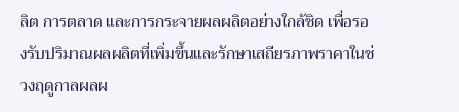ลิต การตลาด และการกระจายผลผลิตอย่างใกล้ชิด เพื่อรองรับปริมาณผลผลิตที่เพิ่มขึ้นและรักษาเสถียรภาพราคาในช่วงฤดูกาลผลผ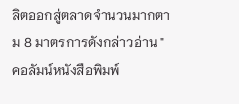ลิตออกสู่ตลาดจำนวนมากตาม 8 มาตรการดังกล่าวอ่าน "คอลัมน์หนังสือพิมพ์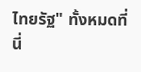ไทยรัฐ" ทั้งหมดที่นี่